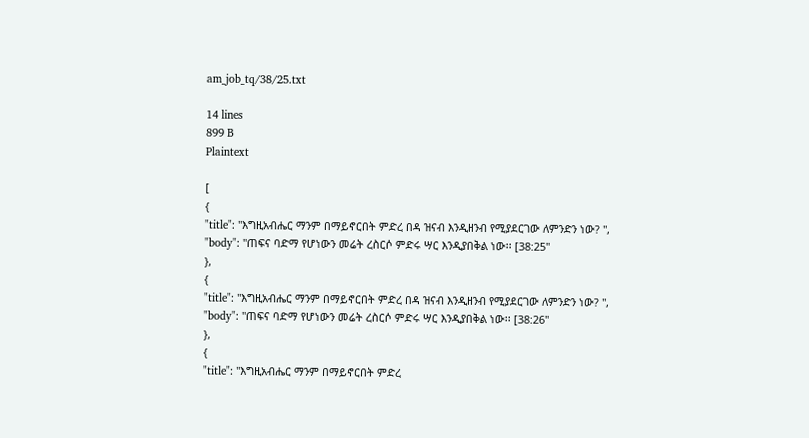am_job_tq/38/25.txt

14 lines
899 B
Plaintext

[
{
"title": "እግዚአብሔር ማንም በማይኖርበት ምድረ በዳ ዝናብ እንዲዘንብ የሚያደርገው ለምንድን ነው? ",
"body": "ጠፍና ባድማ የሆነውን መሬት ረስርሶ ምድሩ ሣር እንዲያበቅል ነው፡፡ [38:25"
},
{
"title": "እግዚአብሔር ማንም በማይኖርበት ምድረ በዳ ዝናብ እንዲዘንብ የሚያደርገው ለምንድን ነው? ",
"body": "ጠፍና ባድማ የሆነውን መሬት ረስርሶ ምድሩ ሣር እንዲያበቅል ነው፡፡ [38:26"
},
{
"title": "እግዚአብሔር ማንም በማይኖርበት ምድረ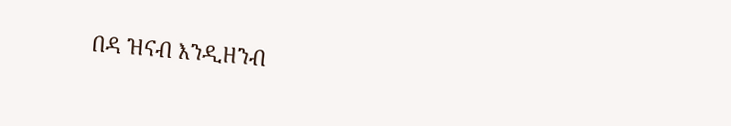በዳ ዝናብ እንዲዘንብ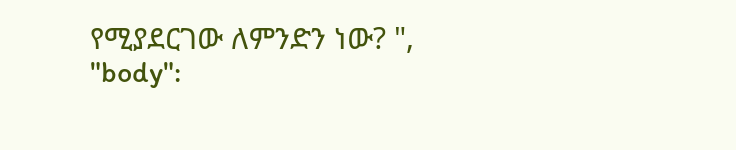የሚያደርገው ለምንድን ነው? ",
"body":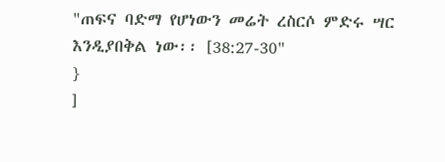"ጠፍና ባድማ የሆነውን መሬት ረስርሶ ምድሩ ሣር እንዲያበቅል ነው፡፡ [38:27-30"
}
]